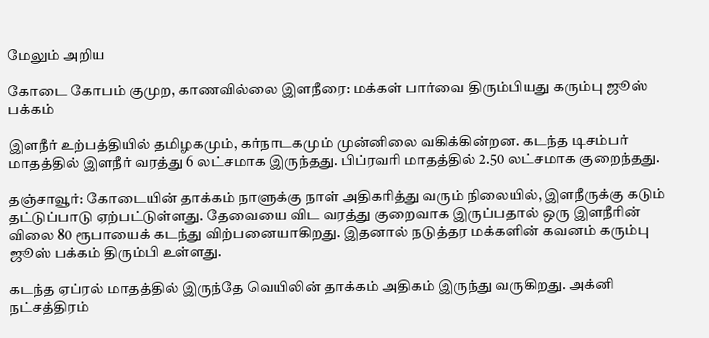மேலும் அறிய

கோடை கோபம் குமுற, காணவில்லை இளநீரை: மக்கள் பார்வை திரும்பியது கரும்பு ஜூஸ் பக்கம்

இளநீர் உற்பத்தியில் தமிழகமும், கர்நாடகமும் முன்னிலை வகிக்கின்றன. கடந்த டிசம்பர் மாதத்தில் இளநீர் வரத்து 6 லட்சமாக இருந்தது. பிப்ரவரி மாதத்தில் 2.50 லட்சமாக குறைந்தது.

தஞ்சாவூர்: கோடையின் தாக்கம் நாளுக்கு நாள் அதிகரித்து வரும் நிலையில், இளநீருக்கு கடும் தட்டுப்பாடு ஏற்பட்டுள்ளது. தேவையை விட வரத்து குறைவாக இருப்பதால் ஒரு இளநீரின் விலை 80 ரூபாயைக் கடந்து விற்பனையாகிறது. இதனால் நடுத்தர மக்களின் கவனம் கரும்பு ஜூஸ் பக்கம் திரும்பி உள்ளது.

கடந்த ஏப்ரல் மாதத்தில் இருந்தே வெயிலின் தாக்கம் அதிகம் இருந்து வருகிறது. அக்னி நட்சத்திரம்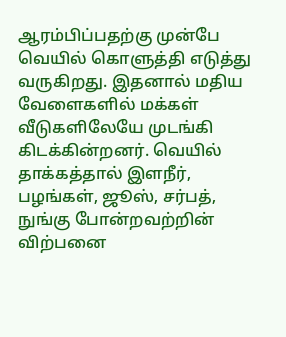ஆரம்பிப்பதற்கு முன்பே வெயில் கொளுத்தி எடுத்து வருகிறது. இதனால் மதிய வேளைகளில் மக்கள் வீடுகளிலேயே முடங்கி கிடக்கின்றனர். வெயில் தாக்கத்தால் இளநீர், பழங்கள், ஜூஸ், சர்பத், நுங்கு போன்றவற்றின் விற்பனை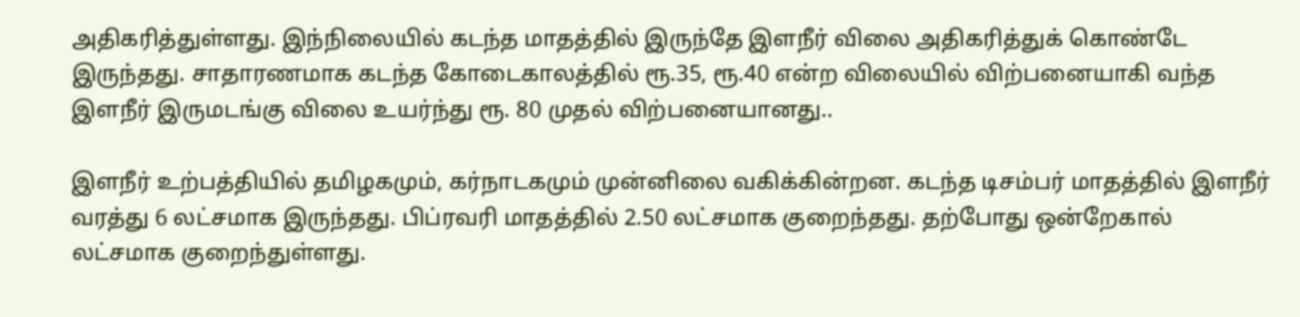அதிகரித்துள்ளது. இந்நிலையில் கடந்த மாதத்தில் இருந்தே இளநீர் விலை அதிகரித்துக் கொண்டே இருந்தது. சாதாரணமாக கடந்த கோடைகாலத்தில் ரூ.35, ரூ.40 என்ற விலையில் விற்பனையாகி வந்த இளநீர் இருமடங்கு விலை உயர்ந்து ரூ. 80 முதல் விற்பனையானது..

இளநீர் உற்பத்தியில் தமிழகமும், கர்நாடகமும் முன்னிலை வகிக்கின்றன. கடந்த டிசம்பர் மாதத்தில் இளநீர் வரத்து 6 லட்சமாக இருந்தது. பிப்ரவரி மாதத்தில் 2.50 லட்சமாக குறைந்தது. தற்போது ஒன்றேகால் லட்சமாக குறைந்துள்ளது.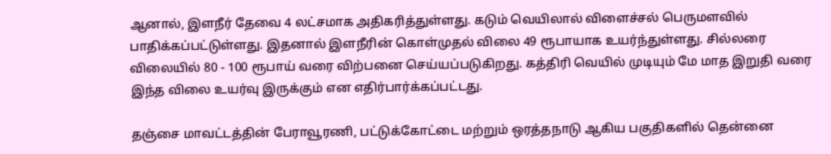ஆனால், இளநீர் தேவை 4 லட்சமாக அதிகரித்துள்ளது. கடும் வெயிலால் விளைச்சல் பெருமளவில் பாதிக்கப்பட்டுள்ளது. இதனால் இளநீரின் கொள்முதல் விலை 49 ரூபாயாக உயர்ந்துள்ளது. சில்லரை விலையில் 80 - 100 ரூபாய் வரை விற்பனை செய்யப்படுகிறது. கத்திரி வெயில் முடியும் மே மாத இறுதி வரை இந்த விலை உயர்வு இருக்கும் என எதிர்பார்க்கப்பட்டது.

தஞ்சை மாவட்டத்தின் பேராவூரணி, பட்டுக்கோட்டை மற்றும் ஒரத்தநாடு ஆகிய பகுதிகளில் தென்னை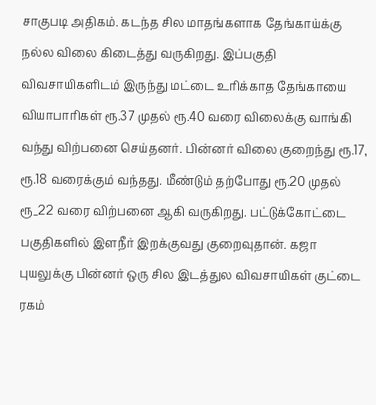சாகுபடி அதிகம். கடந்த சில மாதங்களாக தேங்காய்க்கு நல்ல விலை கிடைத்து வருகிறது. இப்பகுதி விவசாயிகளிடம் இருந்து மட்டை உரிக்காத தேங்காயை வியாபாரிகள் ரூ.37 முதல் ரூ.40 வரை விலைக்கு வாங்கி வந்து விற்பனை செய்தனர். பின்னர் விலை குறைந்து ரூ.17, ரூ.18 வரைக்கும் வந்தது. மீண்டும் தற்போது ரூ.20 முதல் ரூ_22 வரை விற்பனை ஆகி வருகிறது. பட்டுக்கோட்டை பகுதிகளில் இளநீர் இறக்குவது குறைவுதான். கஜா புயலுக்கு பின்னர் ஒரு சில இடத்துல விவசாயிகள் குட்டை ரகம்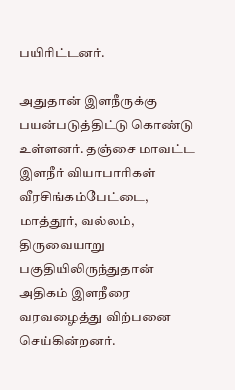பயிரிட்டனர்.

அதுதான் இளநீருக்கு பயன்படுத்திட்டு கொண்டு உள்ளனர். தஞ்சை மாவட்ட இளநீர் வியாபாரிகள் வீரசிங்கம்பேட்டை, மாத்தூர், வல்லம், திருவையாறு பகுதியிலிருந்துதான் அதிகம் இளநீரை வரவழைத்து விற்பனை செய்கின்றனர்.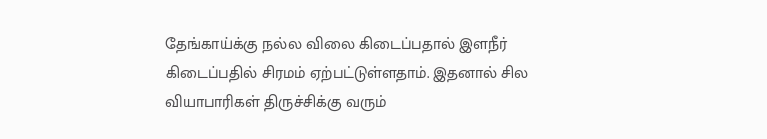தேங்காய்க்கு நல்ல விலை கிடைப்பதால் இளநீர் கிடைப்பதில் சிரமம் ஏற்பட்டுள்ளதாம். இதனால் சில வியாபாரிகள் திருச்சிக்கு வரும்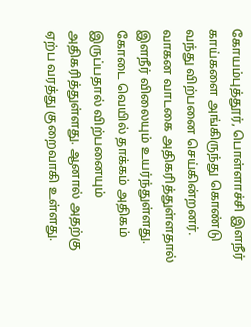கோயம்புத்தூர், பொள்ளாச்சி இளநீர் காய்களை அங்கிருந்து கொண்டு வந்து விற்பனை செய்கின்றனர். வாகன வாடகை அதிகரித்துள்ளதால் இளநீர் விலையும் உயர்ந்துள்ளது. கோடை வெயில் தாக்கம் அதிகம்  இருப்பதால் விற்பனையும் அதிகரித்துள்ளது. ஆனால் அதற்கு ஏற்ப வரத்து குறைவாகி உள்ளது.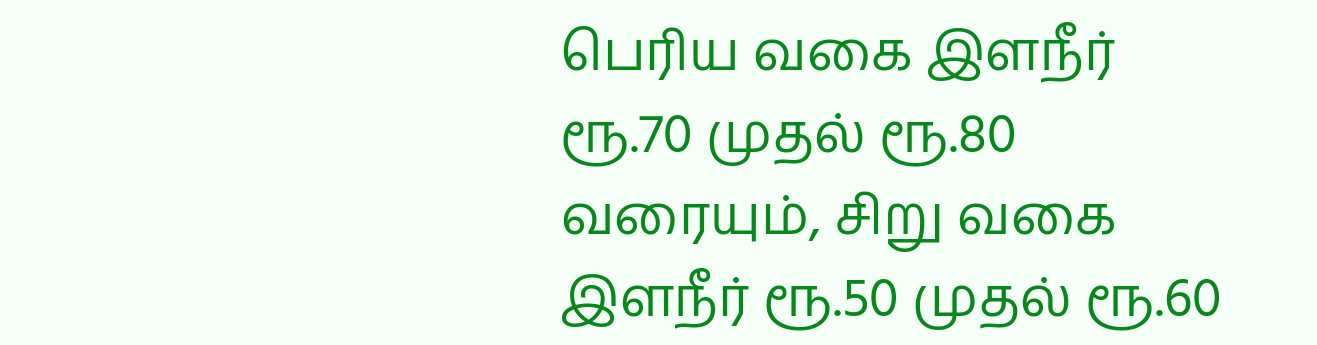பெரிய வகை இளநீர் ரூ.70 முதல் ரூ.80 வரையும், சிறு வகை இளநீர் ரூ.50 முதல் ரூ.60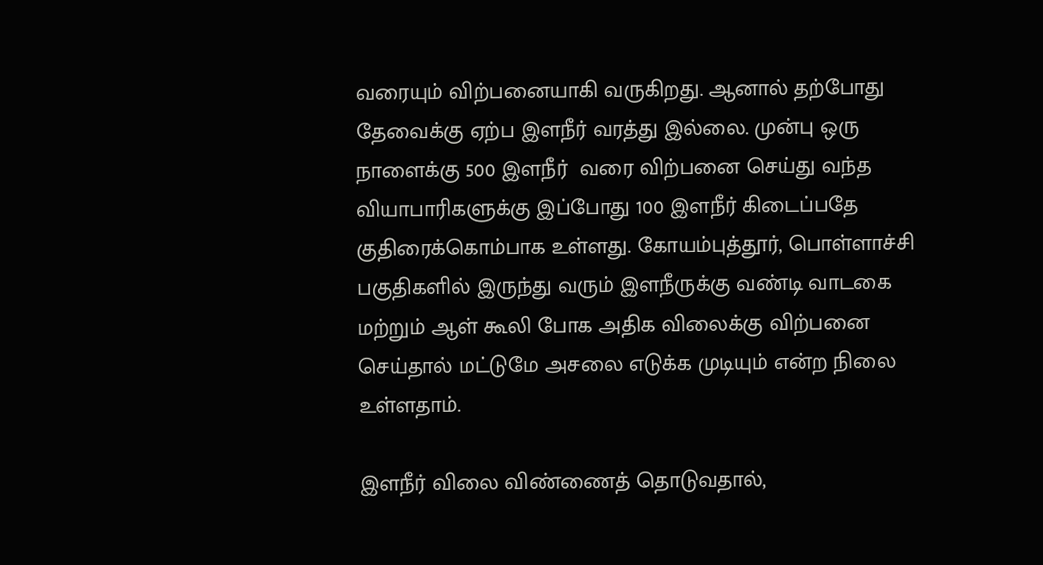வரையும் விற்பனையாகி வருகிறது. ஆனால் தற்போது தேவைக்கு ஏற்ப இளநீர் வரத்து இல்லை. முன்பு ஒரு நாளைக்கு 500 இளநீர்  வரை விற்பனை செய்து வந்த வியாபாரிகளுக்கு இப்போது 100 இளநீர் கிடைப்பதே குதிரைக்கொம்பாக உள்ளது. கோயம்புத்தூர், பொள்ளாச்சி பகுதிகளில் இருந்து வரும் இளநீருக்கு வண்டி வாடகை மற்றும் ஆள் கூலி போக அதிக விலைக்கு விற்பனை செய்தால் மட்டுமே அசலை எடுக்க முடியும் என்ற நிலை உள்ளதாம்.

இளநீர் விலை விண்ணைத் தொடுவதால்,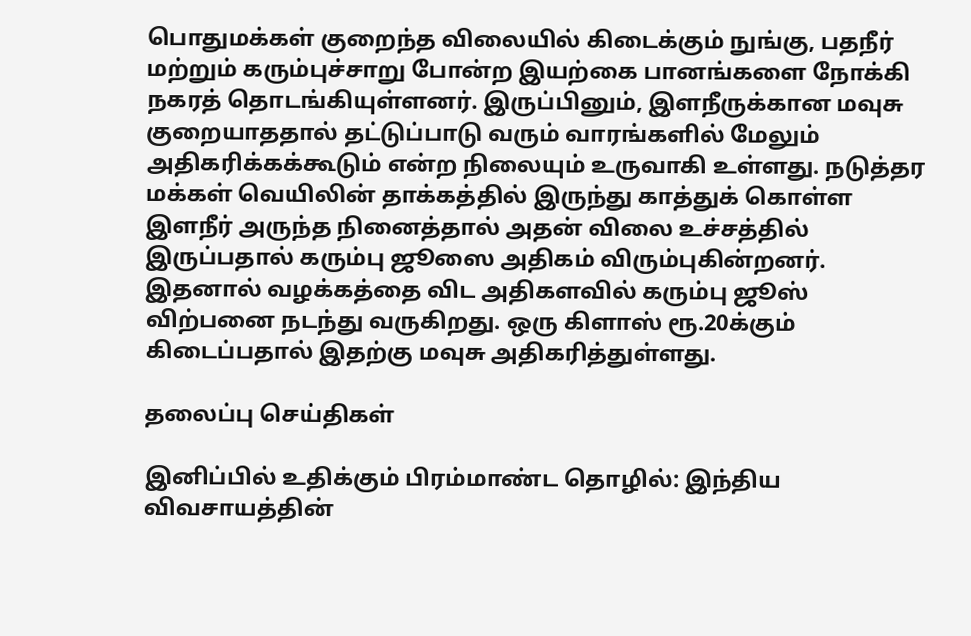பொதுமக்கள் குறைந்த விலையில் கிடைக்கும் நுங்கு, பதநீர் மற்றும் கரும்புச்சாறு போன்ற இயற்கை பானங்களை நோக்கி நகரத் தொடங்கியுள்ளனர். இருப்பினும், இளநீருக்கான மவுசு குறையாததால் தட்டுப்பாடு வரும் வாரங்களில் மேலும் அதிகரிக்கக்கூடும் என்ற நிலையும் உருவாகி உள்ளது. நடுத்தர மக்கள் வெயிலின் தாக்கத்தில் இருந்து காத்துக் கொள்ள இளநீர் அருந்த நினைத்தால் அதன் விலை உச்சத்தில் இருப்பதால் கரும்பு ஜூஸை அதிகம் விரும்புகின்றனர். இதனால் வழக்கத்தை விட அதிகளவில் கரும்பு ஜூஸ் விற்பனை நடந்து வருகிறது. ஒரு கிளாஸ் ரூ.20க்கும் கிடைப்பதால் இதற்கு மவுசு அதிகரித்துள்ளது.

தலைப்பு செய்திகள்

இனிப்பில் உதிக்கும் பிரம்மாண்ட தொழில்: இந்திய விவசாயத்தின்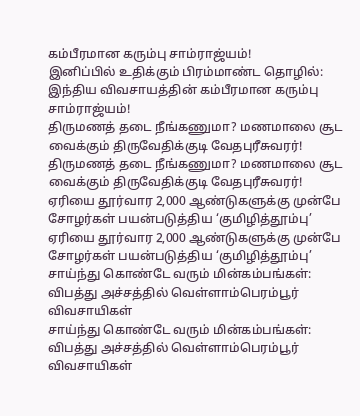கம்பீரமான கரும்பு சாம்ராஜ்யம்!
இனிப்பில் உதிக்கும் பிரம்மாண்ட தொழில்: இந்திய விவசாயத்தின் கம்பீரமான கரும்பு சாம்ராஜ்யம்!
திருமணத் தடை நீங்கணுமா? மணமாலை சூட வைக்கும் திருவேதிக்குடி வேதபுரீசுவரர்!
திருமணத் தடை நீங்கணுமா? மணமாலை சூட வைக்கும் திருவேதிக்குடி வேதபுரீசுவரர்!
ஏரியை தூர்வார 2,000 ஆண்டுகளுக்கு முன்பே சோழர்கள் பயன்படுத்திய ‘குமிழித்தூம்பு’
ஏரியை தூர்வார 2,000 ஆண்டுகளுக்கு முன்பே சோழர்கள் பயன்படுத்திய ‘குமிழித்தூம்பு’
சாய்ந்து கொண்டே வரும் மின்கம்பங்கள்: விபத்து அச்சத்தில் வெள்ளாம்பெரம்பூர் விவசாயிகள்
சாய்ந்து கொண்டே வரும் மின்கம்பங்கள்: விபத்து அச்சத்தில் வெள்ளாம்பெரம்பூர் விவசாயிகள்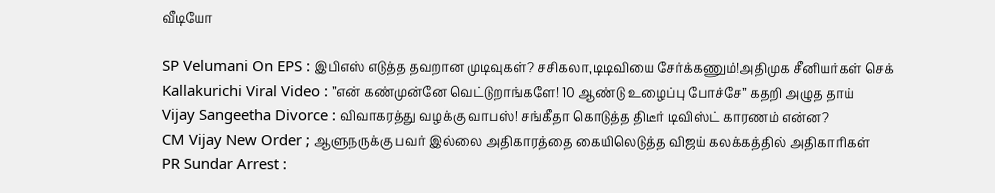வீடியோ

SP Velumani On EPS : இபிஎஸ் எடுத்த தவறான முடிவுகள்? சசிகலா,டிடிவியை சேர்க்கணும்!அதிமுக சீனியர்கள் செக்
Kallakurichi Viral Video : ”என் கண்முன்னே வெட்டுறாங்களே! 10 ஆண்டு உழைப்பு போச்சே” கதறி அழுத தாய்
Vijay Sangeetha Divorce : விவாகரத்து வழக்கு வாபஸ்! சங்கீதா கொடுத்த திடீர் டிவிஸ்ட் காரணம் என்ன?
CM Vijay New Order ; ஆளுநருக்கு பவர் இல்லை அதிகாரத்தை கையிலெடுத்த விஜய் கலக்கத்தில் அதிகாரிகள்
PR Sundar Arrest :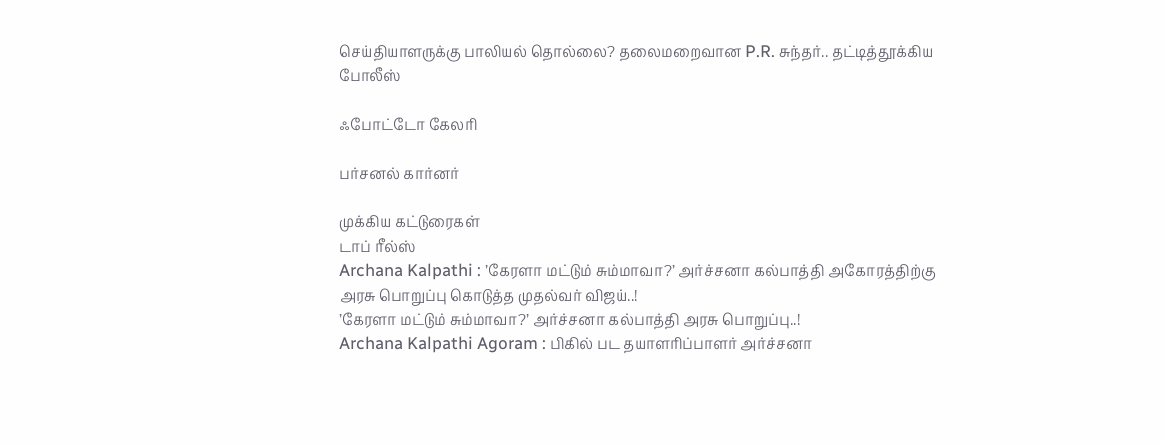செய்தியாளருக்கு பாலியல் தொல்லை? தலைமறைவான P.R. சுந்தர்.. தட்டித்தூக்கிய போலீஸ்

ஃபோட்டோ கேலரி

பர்சனல் கார்னர்

முக்கிய கட்டுரைகள்
டாப் ரீல்ஸ்
Archana Kalpathi : ’கேரளா மட்டும் சும்மாவா?’ அர்ச்சனா கல்பாத்தி அகோரத்திற்கு அரசு பொறுப்பு கொடுத்த முதல்வர் விஜய்..!
’கேரளா மட்டும் சும்மாவா?’ அர்ச்சனா கல்பாத்தி அரசு பொறுப்பு..!
Archana Kalpathi Agoram : பிகில் பட தயாளரிப்பாளர் அர்ச்சனா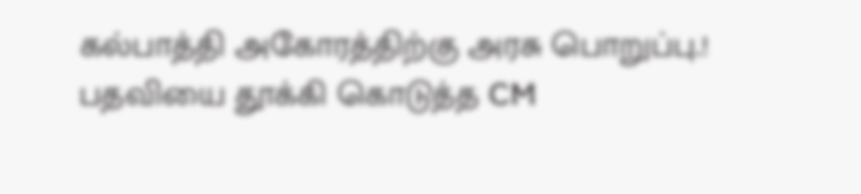கல்பாத்தி அகோரத்திற்கு அரசு பொறுப்பு.! பதவியை தூக்கி கொடுத்த CM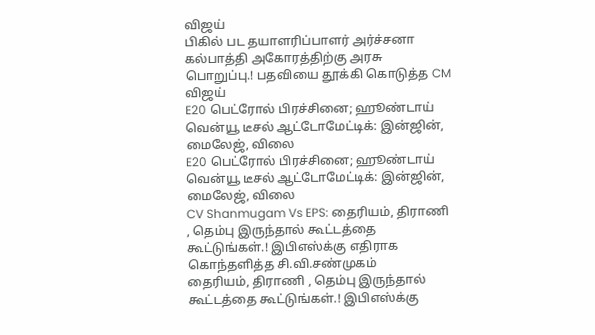விஜய்
பிகில் பட தயாளரிப்பாளர் அர்ச்சனா கல்பாத்தி அகோரத்திற்கு அரசு பொறுப்பு.! பதவியை தூக்கி கொடுத்த CM விஜய்
E20 பெட்ரோல் பிரச்சினை; ஹூண்டாய் வென்யூ டீசல் ஆட்டோமேட்டிக்: இன்ஜின், மைலேஜ், விலை
E20 பெட்ரோல் பிரச்சினை; ஹூண்டாய் வென்யூ டீசல் ஆட்டோமேட்டிக்: இன்ஜின், மைலேஜ், விலை
CV Shanmugam Vs EPS: தைரியம், திராணி , தெம்பு இருந்தால் கூட்டத்தை கூட்டுங்கள்.! இபிஎஸ்க்கு எதிராக கொந்தளித்த சி.வி.சண்முகம்
தைரியம், திராணி , தெம்பு இருந்தால் கூட்டத்தை கூட்டுங்கள்.! இபிஎஸ்க்கு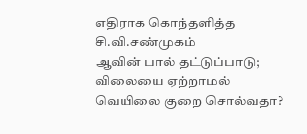எதிராக கொந்தளித்த சி.வி.சண்முகம்
ஆவின் பால் தட்டுப்பாடு; விலையை ஏற்றாமல் வெயிலை குறை சொல்வதா?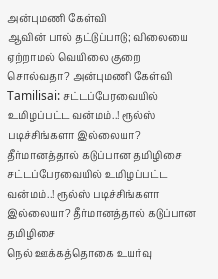அன்புமணி கேள்வி
ஆவின் பால் தட்டுப்பாடு; விலையை ஏற்றாமல் வெயிலை குறை சொல்வதா? அன்புமணி கேள்வி
Tamilisai: சட்டப்பேரவையில் உமிழப்பட்ட வன்மம்..! ரூல்ஸ் படிச்சிங்களா இல்லையா? தீர்மானத்தால் கடுப்பான தமிழிசை
சட்டப்பேரவையில் உமிழப்பட்ட வன்மம்..! ரூல்ஸ் படிச்சிங்களா இல்லையா? தீர்மானத்தால் கடுப்பான தமிழிசை
நெல் ஊக்கத்தொகை உயர்வு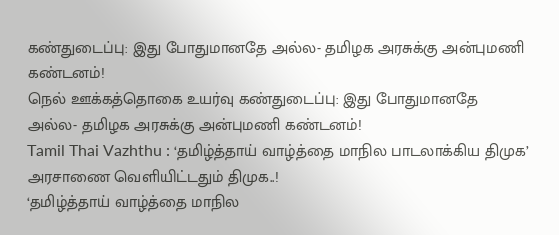கண்துடைப்பு: இது போதுமானதே அல்ல- தமிழக அரசுக்கு அன்புமணி கண்டனம்!
நெல் ஊக்கத்தொகை உயர்வு கண்துடைப்பு: இது போதுமானதே அல்ல- தமிழக அரசுக்கு அன்புமணி கண்டனம்!
Tamil Thai Vazhthu : ‘தமிழ்த்தாய் வாழ்த்தை மாநில பாடலாக்கிய திமுக’ அரசாணை வெளியிட்டதும் திமுக..!
‘தமிழ்த்தாய் வாழ்த்தை மாநில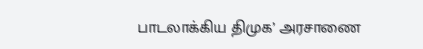பாடலாக்கிய திமுக’ அரசாணை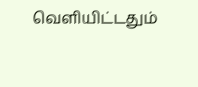வெளியிட்டதும்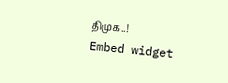திமுக..!
Embed widget